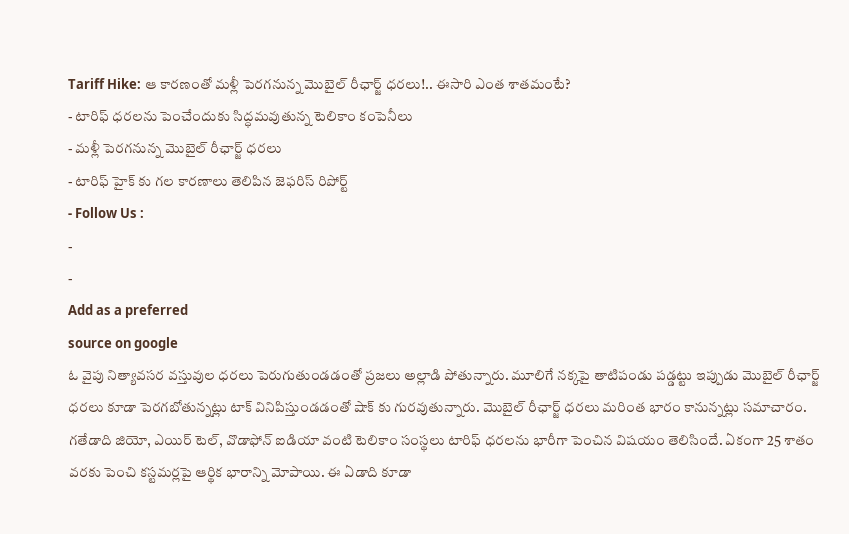Tariff Hike: ఆ కారణంతో మళ్లీ పెరగనున్న మొబైల్ రీఛార్జ్ ధరలు!.. ఈసారి ఎంత శాతమంటే?
- టారిఫ్ ధరలను పెంచేందుకు సిద్ధమవుతున్న టెలికాం కంపెనీలు
- మళ్లీ పెరగనున్న మొబైల్ రీఛార్జ్ ధరలు
- టారిఫ్ హైక్ కు గల కారణాలు తెలిపిన జెఫరిస్ రిపోర్ట్
- Follow Us :
-
-
Add as a preferred
source on google
ఓ వైపు నిత్యావసర వస్తువుల ధరలు పెరుగుతుండడంతో ప్రజలు అల్లాడి పోతున్నారు. మూలిగే నక్కపై తాటిపండు పడ్డట్టు ఇప్పుడు మొబైల్ రీఛార్జ్ ధరలు కూడా పెరగబోతున్నట్లు టాక్ వినిపిస్తుండడంతో షాక్ కు గురవుతున్నారు. మొబైల్ రీఛార్జ్ ధరలు మరింత భారం కానున్నట్లు సమాచారం. గతేడాది జియో, ఎయిర్ టెల్, వొడాఫోన్ ఐడియా వంటి టెలికాం సంస్థలు టారిఫ్ ధరలను భారీగా పెంచిన విషయం తెలిసిందే. ఏకంగా 25 శాతం వరకు పెంచి కస్టమర్లపై ఆర్థిక భారాన్ని మోపాయి. ఈ ఏడాది కూడా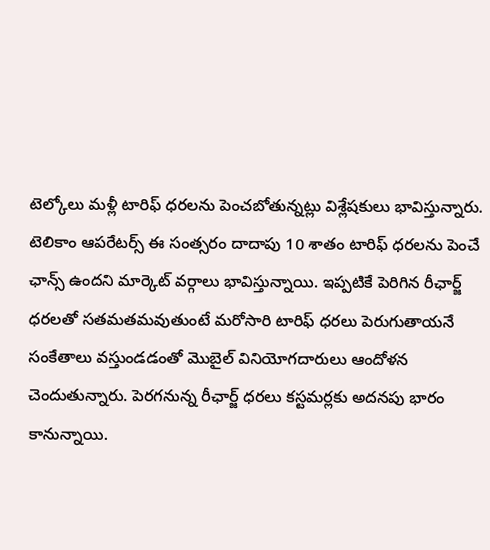టెల్కోలు మళ్లీ టారిఫ్ ధరలను పెంచబోతున్నట్లు విశ్లేషకులు భావిస్తున్నారు.
టెలికాం ఆపరేటర్స్ ఈ సంత్సరం దాదాపు 10 శాతం టారిఫ్ ధరలను పెంచే ఛాన్స్ ఉందని మార్కెట్ వర్గాలు భావిస్తున్నాయి. ఇప్పటికే పెరిగిన రీఛార్జ్ ధరలతో సతమతమవుతుంటే మరోసారి టారిఫ్ ధరలు పెరుగుతాయనే సంకేతాలు వస్తుండడంతో మొబైల్ వినియోగదారులు ఆందోళన చెందుతున్నారు. పెరగనున్న రీఛార్జ్ ధరలు కస్టమర్లకు అదనపు భారం కానున్నాయి.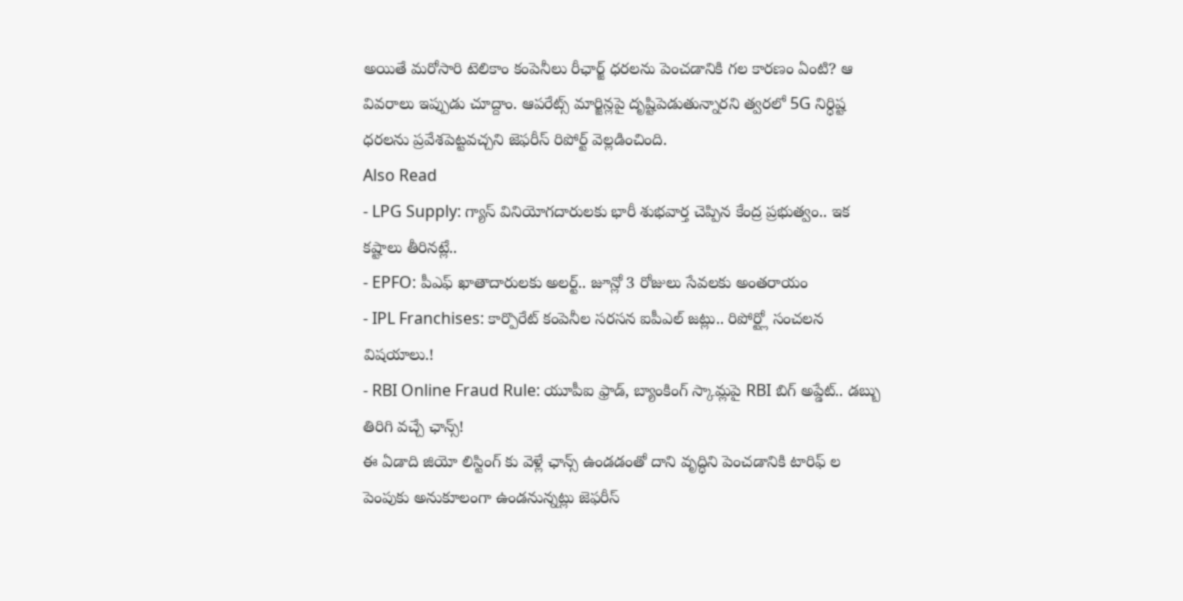అయితే మరోసారి టెలికాం కంపెనీలు రీఛార్జ్ ధరలను పెంచడానికి గల కారణం ఏంటి? ఆ వివరాలు ఇప్పుడు చూద్దాం. ఆపరేట్స్ మార్జిన్లపై దృష్టిపెడుతున్నారని త్వరలో 5G నిర్ధిష్ట ధరలను ప్రవేశపెట్టవచ్చని జెఫరీస్ రిపోర్ట్ వెల్లడించింది.
Also Read
- LPG Supply: గ్యాస్ వినియోగదారులకు భారీ శుభవార్త చెప్పిన కేంద్ర ప్రభుత్వం.. ఇక కష్టాలు తీరినట్లే..
- EPFO: పీఎఫ్ ఖాతాదారులకు అలర్ట్.. జూన్లో 3 రోజులు సేవలకు అంతరాయం
- IPL Franchises: కార్పొరేట్ కంపెనీల సరసన ఐపీఎల్ జట్లు.. రిపోర్ట్లో సంచలన విషయాలు.!
- RBI Online Fraud Rule: యూపీఐ ఫ్రాడ్, బ్యాంకింగ్ స్కామ్లపై RBI బిగ్ అప్డేట్.. డబ్బు తిరిగి వచ్చే ఛాన్స్!
ఈ ఏడాది జియో లిస్టింగ్ కు వెళ్లే ఛాన్స్ ఉండడంతో దాని వృద్ధిని పెంచడానికి టారిఫ్ ల పెంపుకు అనుకూలంగా ఉండనున్నట్లు జెఫరీస్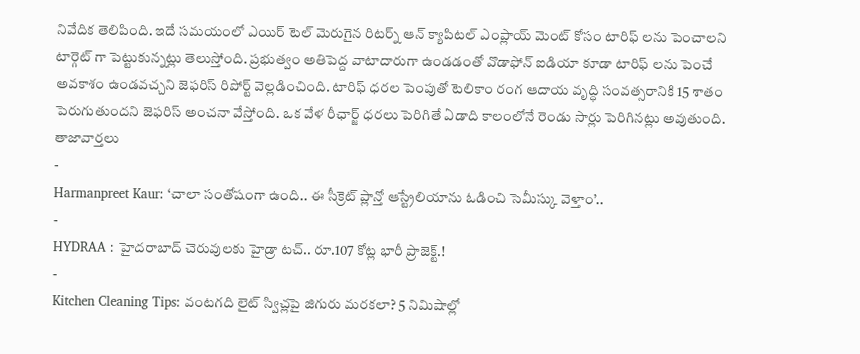నివేదిక తెలిపింది. ఇదే సమయంలో ఎయిర్ టెల్ మెరుగైన రిటర్న్ ఆన్ క్యాపిటల్ ఎంప్లాయ్ మెంట్ కోసం టారిఫ్ లను పెంచాలని టార్గెట్ గా పెట్టుకున్నట్లు తెలుస్తోంది. ప్రభుత్వం అతిపెద్ద వాటాదారుగా ఉండడంతో వొడాఫోన్ ఐడియా కూడా టారిఫ్ లను పెంచే అవకాశం ఉండవచ్చని జెఫరిస్ రిపోర్ట్ వెల్లడించింది. టారిఫ్ ధరల పెంపుతో టెలికాం రంగ ఆదాయ వృద్ధి సంవత్సరానికి 15 శాతం పెరుగుతుందని జెఫరిస్ అంచనా వేస్తోంది. ఒక వేళ రీఛార్జ్ ధరలు పెరిగితే ఏడాది కాలంలోనే రెండు సార్లు పెరిగినట్లు అవుతుంది.
తాజావార్తలు
-
Harmanpreet Kaur: ‘చాలా సంతోషంగా ఉంది.. ఈ సీక్రెట్ ప్లాన్తో ఆస్ట్రేలియాను ఓడించి సెమీస్కు వెళ్తాం’..
-
HYDRAA : హైదరాబాద్ చెరువులకు హైడ్రా టచ్.. రూ.107 కోట్ల భారీ ప్రాజెక్ట్.!
-
Kitchen Cleaning Tips: వంటగది లైట్ స్విచ్లపై జిగురు మరకలా? 5 నిమిషాల్లో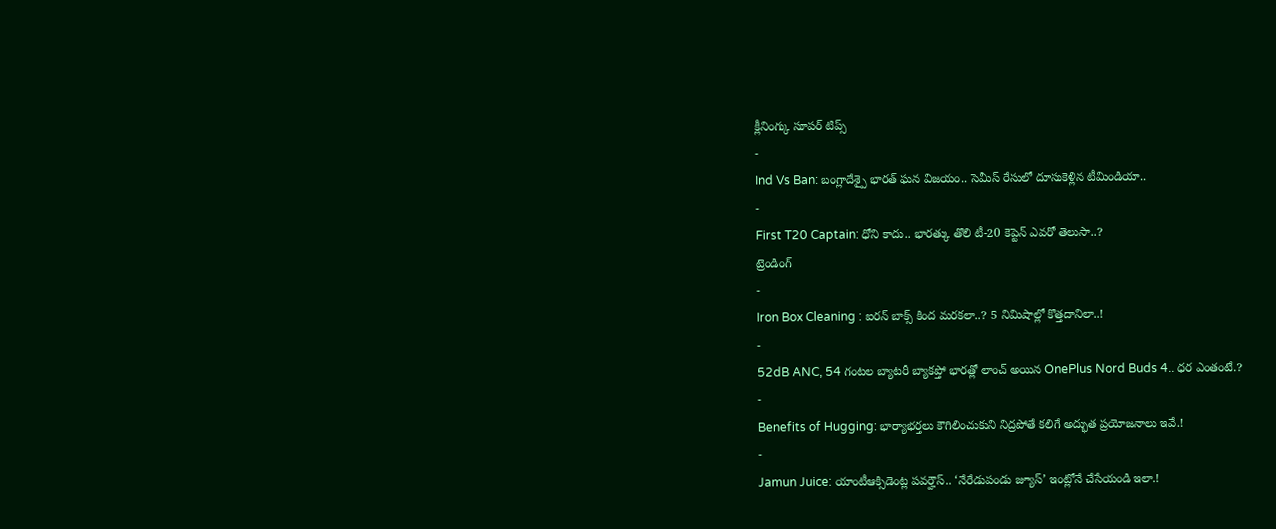క్లీనింగ్కు సూపర్ టిప్స్
-
Ind Vs Ban: బంగ్లాదేశ్పై భారత్ ఘన విజయం.. సెమీస్ రేసులో దూసుకెళ్లిన టీమిండియా..
-
First T20 Captain: ధోని కాదు.. భారత్కు తొలి టీ-20 కెప్టెన్ ఎవరో తెలుసా..?
ట్రెండింగ్
-
Iron Box Cleaning : ఐరన్ బాక్స్ కింద మరకలా..? 5 నిమిషాల్లో కొత్తదానిలా..!
-
52dB ANC, 54 గంటల బ్యాటరీ బ్యాకప్తో భారత్లో లాంచ్ అయిన OnePlus Nord Buds 4.. ధర ఎంతంటే.?
-
Benefits of Hugging: భార్యాభర్తలు కౌగిలించుకుని నిద్రపోతే కలిగే అద్భుత ప్రయోజనాలు ఇవే.!
-
Jamun Juice: యాంటీఆక్సిడెంట్ల పవర్హౌస్.. ‘నేరేడుపండు జ్యూస్’ ఇంట్లోనే చేసేయండి ఇలా.!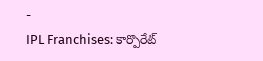-
IPL Franchises: కార్పొరేట్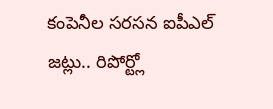కంపెనీల సరసన ఐపీఎల్ జట్లు.. రిపోర్ట్లో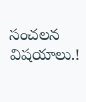సంచలన విషయాలు.!